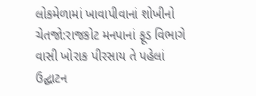લોકમેળામાં ખાવાપીવાનાં શોખીનો ચેતજો:રાજકોટ મનપાનાં ફૂડ વિભાગે વાસી ખોરાક પીરસાય તે પહેલાં ઉદ્ઘાટન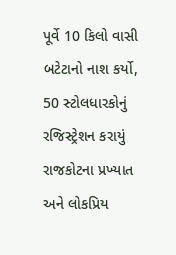પૂર્વે 10 કિલો વાસી બટેટાનો નાશ કર્યો, 50 સ્ટોલધારકોનું રજિસ્ટ્રેશન કરાયું
રાજકોટના પ્રખ્યાત અને લોકપ્રિય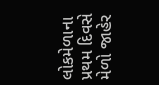લોકમેળાના પ્રથમ દિવસે મેળો જાહેર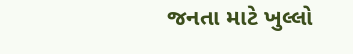જનતા માટે ખુલ્લો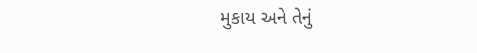મુકાય અને તેનું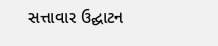સત્તાવાર ઉદ્ઘાટન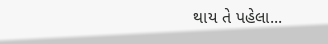થાય તે પહેલા...